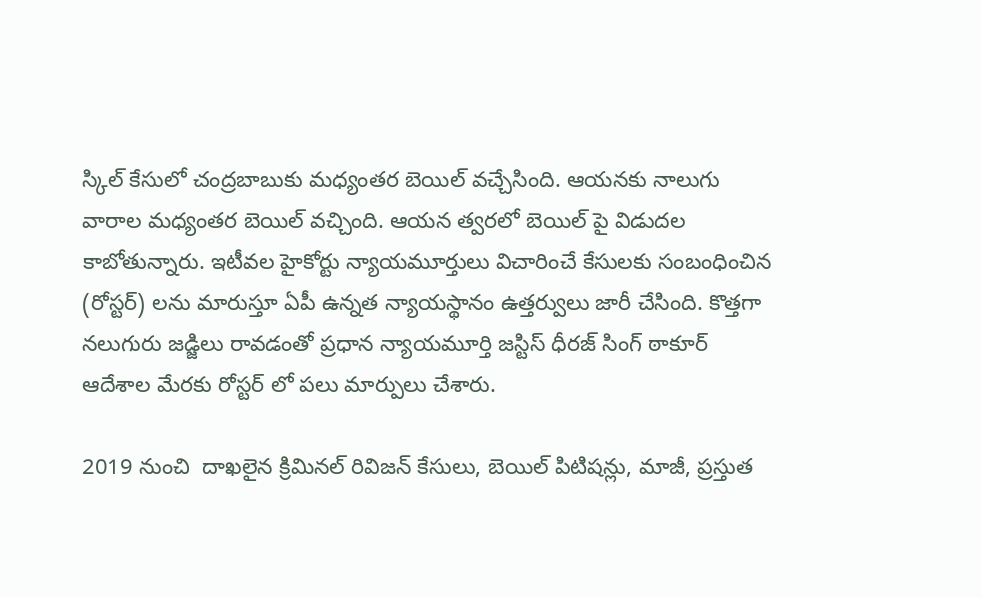స్కిల్‌ కేసులో చంద్రబాబుకు మధ్యంతర బెయిల్ వచ్చేసింది. ఆయనకు నాలుగు వారాల మధ్యంతర బెయిల్ వచ్చింది. ఆయన త్వరలో బెయిల్ పై విడుదల కాబోతున్నారు. ఇటీవల హైకోర్టు న్యాయమూర్తులు విచారించే కేసులకు సంబంధించిన (రోస్టర్) లను మారుస్తూ ఏపీ ఉన్నత న్యాయస్థానం ఉత్తర్వులు జారీ చేసింది. కొత్తగా నలుగురు జడ్జిలు రావడంతో ప్రధాన న్యాయమూర్తి జస్టిస్ ధీరజ్ సింగ్ ఠాకూర్ ఆదేశాల మేరకు రోస్టర్ లో పలు మార్పులు చేశారు.

2019 నుంచి  దాఖలైన క్రిమినల్ రివిజన్ కేసులు, బెయిల్ పిటిషన్లు, మాజీ, ప్రస్తుత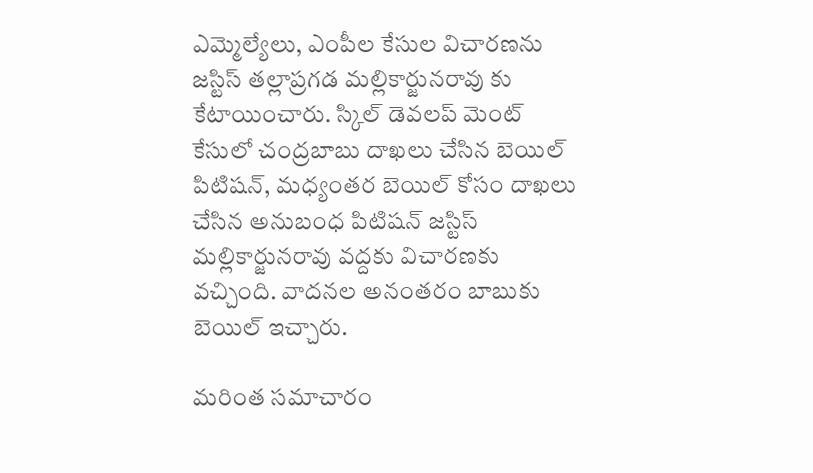ఎమ్మెల్యేలు, ఎంపీల కేసుల విచారణను జస్టిస్ తల్లాప్రగడ మల్లికార్జునరావు కు కేటాయించారు. స్కిల్ డెవలప్ మెంట్ కేసులో చంద్రబాబు దాఖలు చేసిన బెయిల్ పిటిషన్, మధ్యంతర బెయిల్ కోసం దాఖలు చేసిన అనుబంధ పిటిషన్ జస్టిస్ మల్లికార్జునరావు వద్దకు విచారణకు వచ్చింది. వాదనల అనంతరం బాబుకు బెయిల్ ఇచ్చారు.

మరింత సమాచారం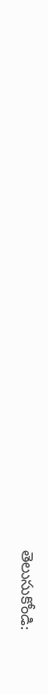తెలుసుకోండి: